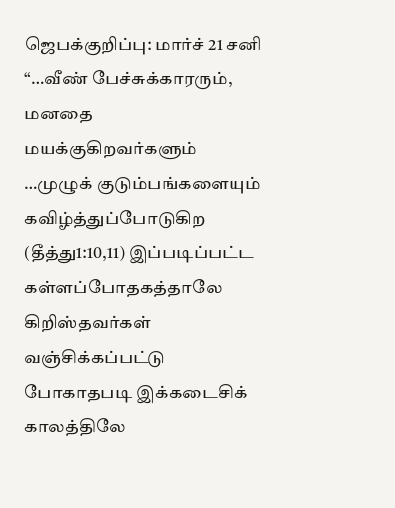ஜெபக்குறிப்பு: மார்ச் 21 சனி
“…வீண் பேச்சுக்காரரும், மனதை மயக்குகிறவர்களும் …முழுக் குடும்பங்களையும் கவிழ்த்துப்போடுகிற (தீத்து1:10,11) இப்படிப்பட்ட கள்ளப்போதகத்தாலே கிறிஸ்தவர்கள் வஞ்சிக்கப்பட்டு போகாதபடி இக்கடைசிக் காலத்திலே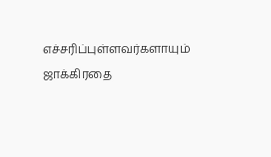எச்சரிப்புள்ளவர்களாயும் ஜாக்கிரதை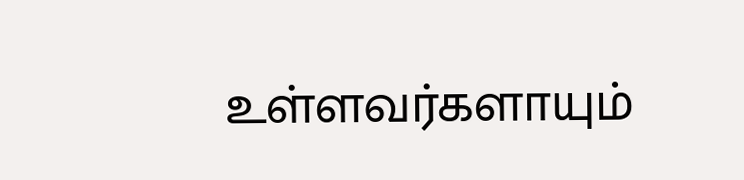உள்ளவர்களாயும்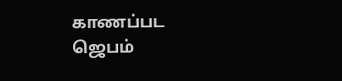காணப்பட ஜெபம்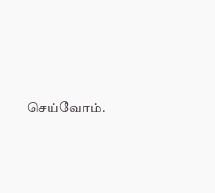செய்வோம்.